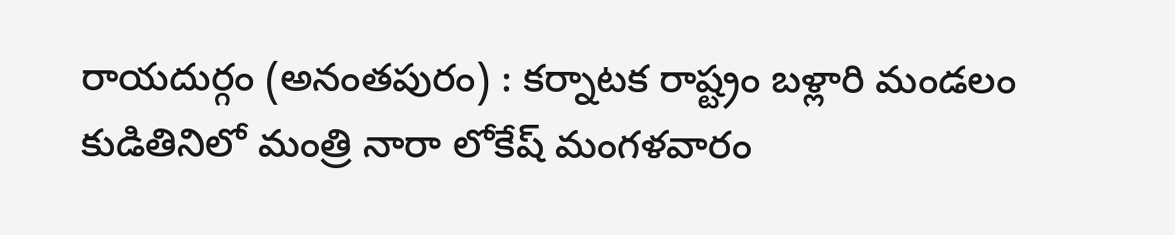రాయదుర్గం (అనంతపురం) : కర్నాటక రాష్ట్రం బళ్లారి మండలం కుడితినిలో మంత్రి నారా లోకేష్ మంగళవారం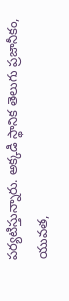పర్యటిస్తున్నారు. అక్కడి స్థానిక తెలుగు ప్రజానీకం, యువత,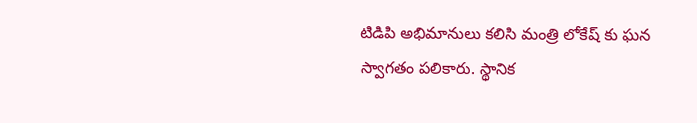టిడిపి అభిమానులు కలిసి మంత్రి లోకేష్ కు ఘన స్వాగతం పలికారు. స్థానిక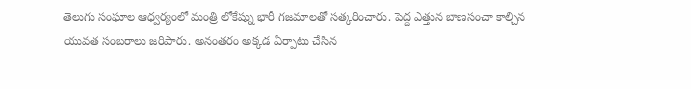తెలుగు సంఘాల ఆధ్వర్యంలో మంత్రి లోకేష్ను భారీ గజమాలతో సత్కరించారు. పెద్ద ఎత్తున బాణసంచా కాల్చిన యువత సంబరాలు జరిపారు. అనంతరం అక్కడ ఏర్పాటు చేసిన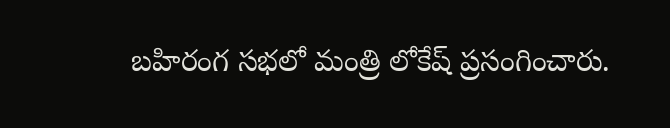బహిరంగ సభలో మంత్రి లోకేష్ ప్రసంగించారు.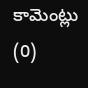కామెంట్లు (0)